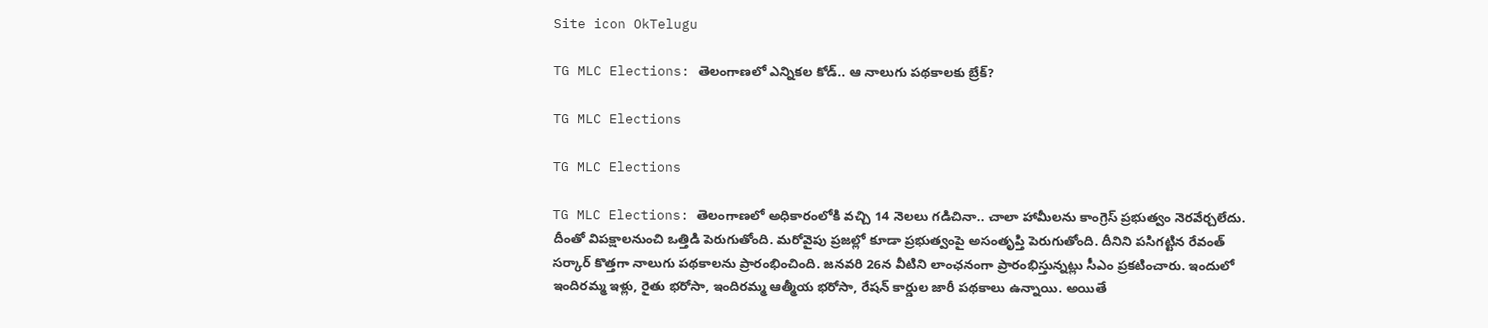Site icon OkTelugu

TG MLC Elections: తెలంగాణలో ఎన్నికల కోడ్‌.. ఆ నాలుగు పథకాలకు బ్రేక్‌?

TG MLC Elections

TG MLC Elections

TG MLC Elections: తెలంగాణలో అధికారంలోకి వచ్చి 14 నెలలు గడిచినా.. చాలా హామీలను కాంగ్రెస్‌ ప్రభుత్వం నెరవేర్చలేదు. దీంతో విపక్షాలనుంచి ఒత్తిడి పెరుగుతోంది. మరోవైపు ప్రజల్లో కూడా ప్రభుత్వంపై అసంతృప్తి పెరుగుతోంది. దీనిని పసిగట్టిన రేవంత్‌ సర్కార్‌ కొత్తగా నాలుగు పథకాలను ప్రారంభించింది. జనవరి 26న వీటిని లాంఛనంగా ప్రారంభిస్తున్నట్లు సీఎం ప్రకటించారు. ఇందులో ఇందిరమ్మ ఇళ్లు, రైతు భరోసా, ఇందిరమ్మ ఆత్మీయ భరోసా, రేషన్‌ కార్డుల జారీ పథకాలు ఉన్నాయి. అయితే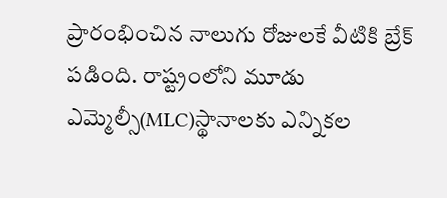ప్రారంభించిన నాలుగు రోజులకే వీటికి బ్రేక్‌ పడింది. రాష్ట్రంలోని మూడు ఎమ్మెల్సీ(MLC)స్థానాలకు ఎన్నికల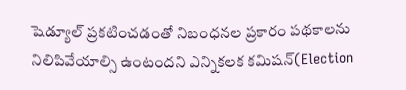షెడ్యూల్‌ ప్రకటించడంతో నిబంధనల ప్రకారం పథకాలను నిలిపివేయాల్సి ఉంటందని ఎన్నికలక కమిషన్‌(Election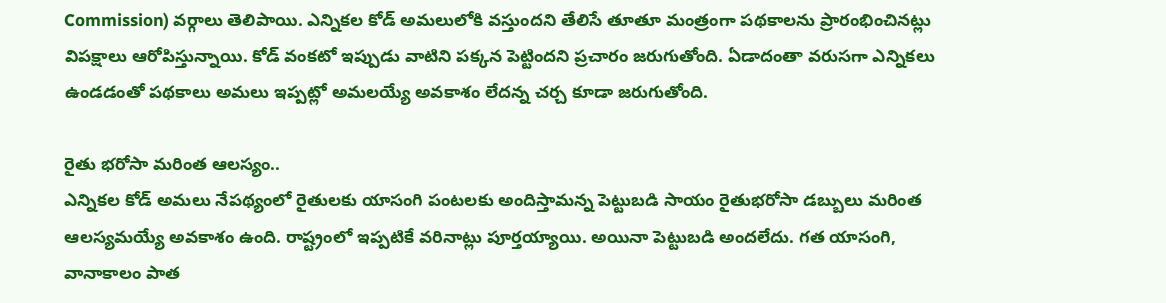Commission) వర్గాలు తెలిపాయి. ఎన్నికల కోడ్‌ అమలులోకి వస్తుందని తేలిసే తూతూ మంత్రంగా పథకాలను ప్రారంభించినట్లు విపక్షాలు ఆరోపిస్తున్నాయి. కోడ్‌ వంకటో ఇప్పుడు వాటిని పక్కన పెట్టిందని ప్రచారం జరుగుతోంది. ఏడాదంతా వరుసగా ఎన్నికలు ఉండడంతో పథకాలు అమలు ఇప్పట్లో అమలయ్యే అవకాశం లేదన్న చర్చ కూడా జరుగుతోంది.

రైతు భరోసా మరింత ఆలస్యం..
ఎన్నికల కోడ్‌ అమలు నేపథ్యంలో రైతులకు యాసంగి పంటలకు అందిస్తామన్న పెట్టుబడి సాయం రైతుభరోసా డబ్బులు మరింత ఆలస్యమయ్యే అవకాశం ఉంది. రాష్ట్రంలో ఇప్పటికే వరినాట్లు పూర్తయ్యాయి. అయినా పెట్టుబడి అందలేదు. గత యాసంగి, వానాకాలం పాత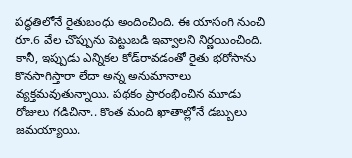పద్ధతిలోనే రైతుబంధు అందించింది. ఈ యాసంగి నుంచి రూ.6 వేల చొప్పును పెట్టుబడి ఇవ్వాలని నిర్ణయించింది. కానీ, ఇప్పుడు ఎన్నికల కోడ్‌రావడంతో రైతు భరోసాను కొనసాగిస్తారా లేదా అన్న అనుమానాలు వ్యక్తమవుతున్నాయి. పథకం ప్రారంభించిన మూడు రోజులు గడిచినా.. కొంత మంది ఖాతాల్లోనే డబ్బులు జమయ్యాయి.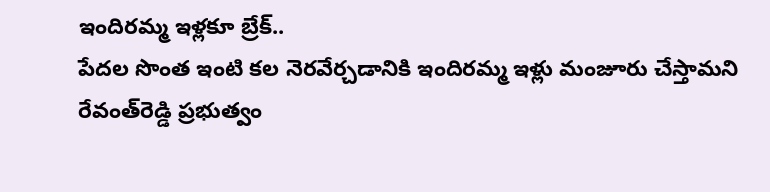ఇందిరమ్మ ఇళ్లకూ బ్రేక్‌..
పేదల సొంత ఇంటి కల నెరవేర్చడానికి ఇందిరమ్మ ఇళ్లు మంజూరు చేస్తామని రేవంత్‌రెడ్డి ప్రభుత్వం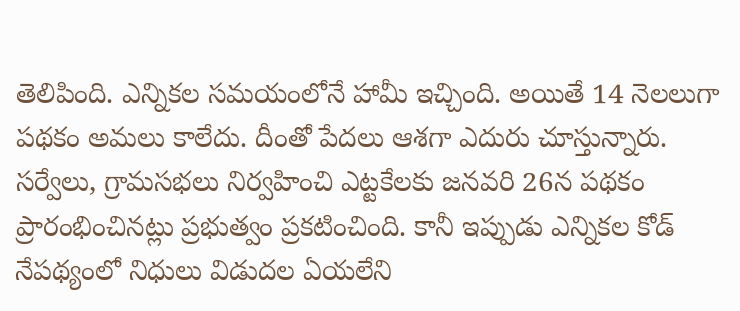తెలిపింది. ఎన్నికల సమయంలోనే హామీ ఇచ్చింది. అయితే 14 నెలలుగా పథకం అమలు కాలేదు. దీంతో పేదలు ఆశగా ఎదురు చూస్తున్నారు. సర్వేలు, గ్రామసభలు నిర్వహించి ఎట్టకేలకు జనవరి 26న పథకం ప్రారంభించినట్లు ప్రభుత్వం ప్రకటించింది. కానీ ఇప్పుడు ఎన్నికల కోడ్‌ నేపథ్యంలో నిధులు విడుదల ఏయలేని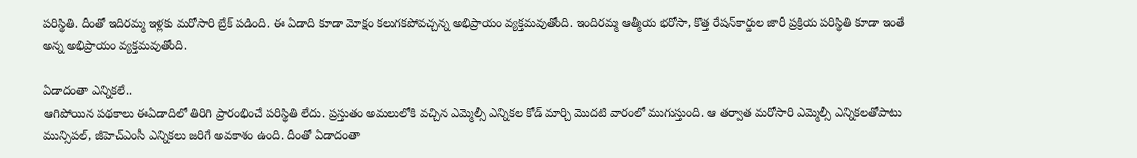పరిస్థితి. దీంతో ఇదిరమ్మ ఇళ్లకు మరోసారి బ్రేక్‌ పడింది. ఈ ఏడాది కూడా మోక్షం కలుగకపోవచ్చన్న అభిప్రాయం వ్యక్తమవుతోంది. ఇందిరమ్మ ఆత్మీయ భరోసా, కొత్త రేషన్‌కార్డుల జారీ ప్రక్రియ పరిస్థితి కూడా ఇంతే అన్న అభిప్రాయం వ్యక్తమవుతోంది.

ఏడాదంతా ఎన్నికలే..
ఆగిపోయిన పథకాలు ఈఏడాదిలో తిరిగి ప్రారంభించే పరిస్థితి లేదు. ప్రస్తుతం అమలులోకి వచ్చిన ఎమ్మెల్సీ ఎన్నికల కోడ్‌ మార్చి మొదటి వారంలో ముగుస్తుంది. ఆ తర్వాత మరోసారి ఎమ్మెల్సీ ఎన్నికలతోపాటు మున్సిపల్, జీహెచ్‌ఎంసీ ఎన్నికలు జరిగే అవకాశం ఉంది. దీంతో ఏడాదంతా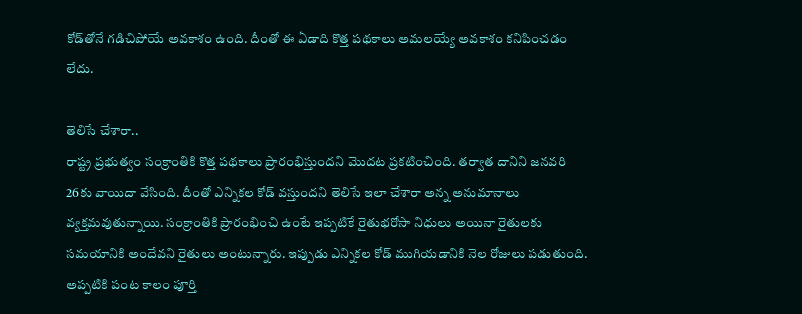కోడ్‌తోనే గడిచిపోయే అవకాశం ఉంది. దీంతో ఈ ఏడాది కొత్త పథకాలు అమలయ్యే అవకాశం కనిపించడం లేదు.

తెలిసే చేశారా..
రాష్ట్ర ప్రభుత్వం సంక్రాంతికి కొత్త పథకాలు ప్రారంభిస్తుందని మొదట ప్రకటించింది. తర్వాత దానిని జనవరి 26కు వాయిదా వేసింది. దీంతో ఎన్నికల కోడ్‌ వస్తుందని తెలిసే ఇలా చేశారా అన్న అనుమానాలు వ్యక్తమవుతున్నాయి. సంక్రాంతికి ప్రారంభించి ఉంటే ఇప్పటికే రైతుభరోసా నిధులు అయినా రైతులకు సమయానికి అందేవని రైతులు అంటున్నారు. ఇప్పుడు ఎన్నికల కోడ్‌ ముగియడానికి నెల రోజులు పడుతుంది. అప్పటికి పంట కాలం పూర్తి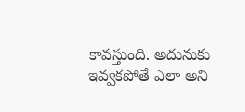కావస్తుంది. అదునుకు ఇవ్వకపోతే ఎలా అని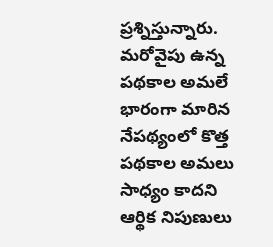ప్రశ్నిస్తున్నారు. మరోవైపు ఉన్న పథకాల అమలే భారంగా మారిన నేపథ్యంలో కొత్త పథకాల అమలు సాధ్యం కాదని ఆర్థిక నిపుణులు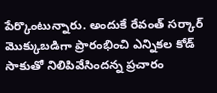పేర్కొంటున్నారు. అందుకే రేవంత్‌ సర్కార్‌ మొక్కుబడిగా ప్రారంభించి ఎన్నికల కోడ్‌ సాకుతో నిలిపివేసిందన్న ప్రచారం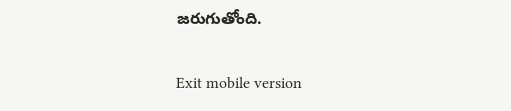జరుగుతోంది.

Exit mobile version